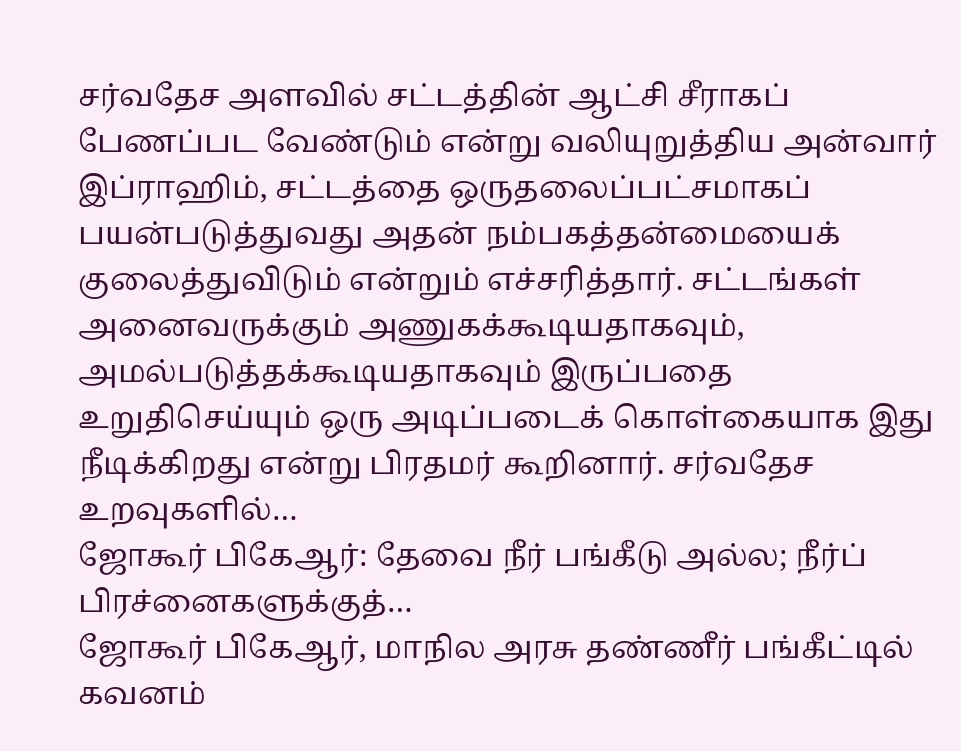சர்வதேச அளவில் சட்டத்தின் ஆட்சி சீராகப் பேணப்பட வேண்டும் என்று வலியுறுத்திய அன்வார் இப்ராஹிம், சட்டத்தை ஒருதலைப்பட்சமாகப் பயன்படுத்துவது அதன் நம்பகத்தன்மையைக் குலைத்துவிடும் என்றும் எச்சரித்தார். சட்டங்கள் அனைவருக்கும் அணுகக்கூடியதாகவும், அமல்படுத்தக்கூடியதாகவும் இருப்பதை உறுதிசெய்யும் ஒரு அடிப்படைக் கொள்கையாக இது நீடிக்கிறது என்று பிரதமர் கூறினார். சர்வதேச உறவுகளில்…
ஜோகூர் பிகேஆர்: தேவை நீர் பங்கீடு அல்ல; நீர்ப் பிரச்னைகளுக்குத்…
ஜோகூர் பிகேஆர், மாநில அரசு தண்ணீர் பங்கீட்டில் கவனம்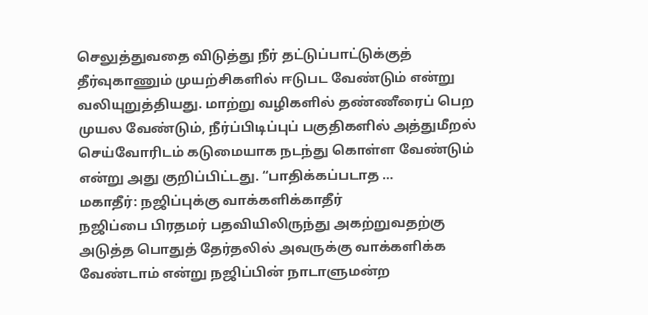செலுத்துவதை விடுத்து நீர் தட்டுப்பாட்டுக்குத் தீர்வுகாணும் முயற்சிகளில் ஈடுபட வேண்டும் என்று வலியுறுத்தியது. மாற்று வழிகளில் தண்ணீரைப் பெற முயல வேண்டும், நீர்ப்பிடிப்புப் பகுதிகளில் அத்துமீறல் செய்வோரிடம் கடுமையாக நடந்து கொள்ள வேண்டும் என்று அது குறிப்பிட்டது. “பாதிக்கப்படாத …
மகாதீர்: நஜிப்புக்கு வாக்களிக்காதீர்
நஜிப்பை பிரதமர் பதவியிலிருந்து அகற்றுவதற்கு அடுத்த பொதுத் தேர்தலில் அவருக்கு வாக்களிக்க வேண்டாம் என்று நஜிப்பின் நாடாளுமன்ற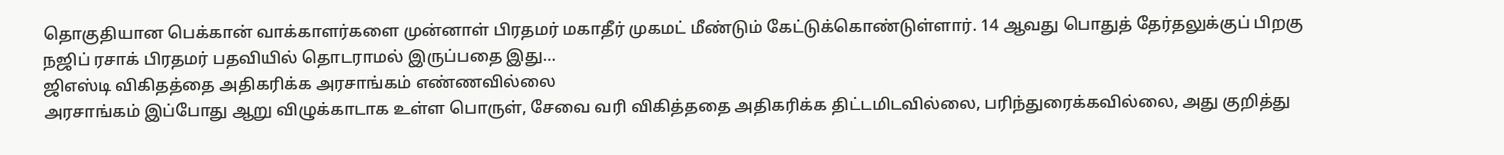தொகுதியான பெக்கான் வாக்காளர்களை முன்னாள் பிரதமர் மகாதீர் முகமட் மீண்டும் கேட்டுக்கொண்டுள்ளார். 14 ஆவது பொதுத் தேர்தலுக்குப் பிறகு நஜிப் ரசாக் பிரதமர் பதவியில் தொடராமல் இருப்பதை இது…
ஜிஎஸ்டி விகிதத்தை அதிகரிக்க அரசாங்கம் எண்ணவில்லை
அரசாங்கம் இப்போது ஆறு விழுக்காடாக உள்ள பொருள், சேவை வரி விகித்ததை அதிகரிக்க திட்டமிடவில்லை, பரிந்துரைக்கவில்லை, அது குறித்து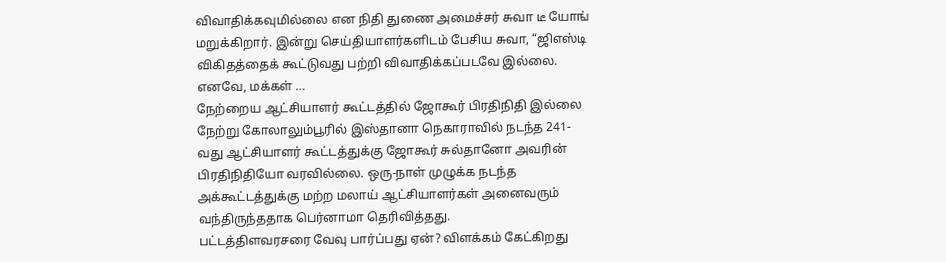விவாதிக்கவுமில்லை என நிதி துணை அமைச்சர் சுவா டீ யோங் மறுக்கிறார். இன்று செய்தியாளர்களிடம் பேசிய சுவா, “ஜிஎஸ்டி விகிதத்தைக் கூட்டுவது பற்றி விவாதிக்கப்படவே இல்லை. எனவே, மக்கள் …
நேற்றைய ஆட்சியாளர் கூட்டத்தில் ஜோகூர் பிரதிநிதி இல்லை
நேற்று கோலாலும்பூரில் இஸ்தானா நெகாராவில் நடந்த 241-வது ஆட்சியாளர் கூட்டத்துக்கு ஜோகூர் சுல்தானோ அவரின் பிரதிநிதியோ வரவில்லை. ஒரு-நாள் முழுக்க நடந்த அக்கூட்டத்துக்கு மற்ற மலாய் ஆட்சியாளர்கள் அனைவரும் வந்திருந்ததாக பெர்னாமா தெரிவித்தது.
பட்டத்திளவரசரை வேவு பார்ப்பது ஏன்? விளக்கம் கேட்கிறது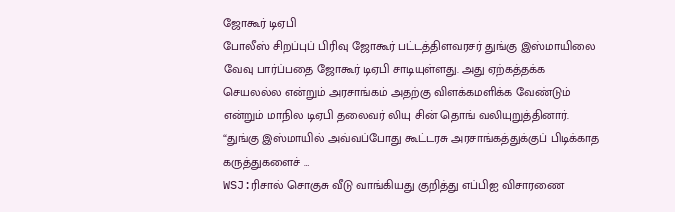ஜோகூர் டிஏபி
போலீஸ் சிறப்புப் பிரிவு ஜோகூர் பட்டத்திளவரசர் துங்கு இஸ்மாயிலை வேவு பார்ப்பதை ஜோகூர் டிஏபி சாடியுள்ளது. அது ஏற்கத்தக்க செயலல்ல என்றும் அரசாங்கம் அதற்கு விளக்கமளிக்க வேண்டும் என்றும் மாநில டிஏபி தலைவர் லியு சின் தொங் வலியுறுத்தினார். “துங்கு இஸ்மாயில் அவ்வப்போது கூட்டரசு அரசாங்கத்துக்குப் பிடிக்காத கருத்துகளைச் …
WSJ:ரிசால் சொகுசு வீடு வாங்கியது குறித்து எப்பிஐ விசாரணை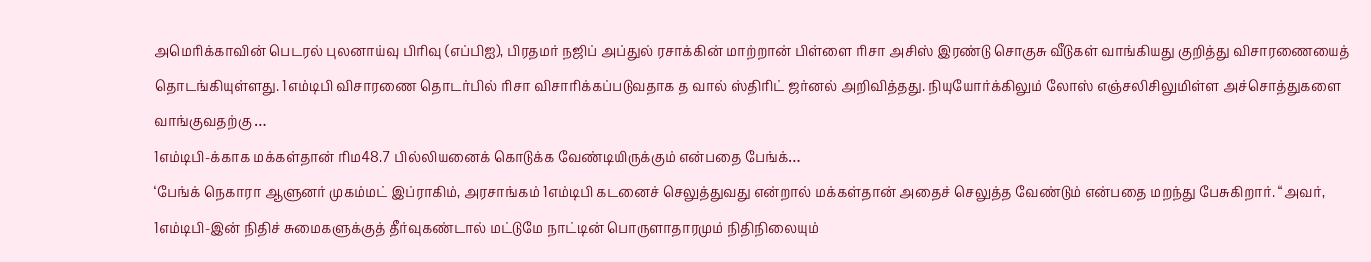அமெரிக்காவின் பெடரல் புலனாய்வு பிரிவு (எப்பிஐ), பிரதமர் நஜிப் அப்துல் ரசாக்கின் மாற்றான் பிள்ளை ரிசா அசிஸ் இரண்டு சொகுசு வீடுகள் வாங்கியது குறித்து விசாரணையைத் தொடங்கியுள்ளது. 1எம்டிபி விசாரணை தொடர்பில் ரிசா விசாரிக்கப்படுவதாக த வால் ஸ்திரிட் ஜர்னல் அறிவித்தது. நியுயோர்க்கிலும் லோஸ் எஞ்சலிசிலுமிள்ள அச்சொத்துகளை வாங்குவதற்கு …
1எம்டிபி-க்காக மக்கள்தான் ரிம48.7 பில்லியனைக் கொடுக்க வேண்டியிருக்கும் என்பதை பேங்க்…
‘பேங்க் நெகாரா ஆளுனர் முகம்மட் இப்ராகிம், அரசாங்கம் 1எம்டிபி கடனைச் செலுத்துவது என்றால் மக்கள்தான் அதைச் செலுத்த வேண்டும் என்பதை மறந்து பேசுகிறார். “அவர், 1எம்டிபி-இன் நிதிச் சுமைகளுக்குத் தீர்வுகண்டால் மட்டுமே நாட்டின் பொருளாதாரமும் நிதிநிலையும்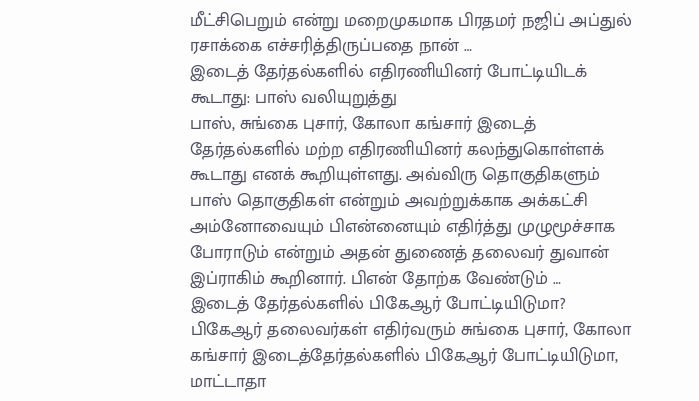மீட்சிபெறும் என்று மறைமுகமாக பிரதமர் நஜிப் அப்துல் ரசாக்கை எச்சரித்திருப்பதை நான் …
இடைத் தேர்தல்களில் எதிரணியினர் போட்டியிடக் கூடாது: பாஸ் வலியுறுத்து
பாஸ், சுங்கை புசார், கோலா கங்சார் இடைத் தேர்தல்களில் மற்ற எதிரணியினர் கலந்துகொள்ளக் கூடாது எனக் கூறியுள்ளது. அவ்விரு தொகுதிகளும் பாஸ் தொகுதிகள் என்றும் அவற்றுக்காக அக்கட்சி அம்னோவையும் பிஎன்னையும் எதிர்த்து முழுமூச்சாக போராடும் என்றும் அதன் துணைத் தலைவர் துவான் இப்ராகிம் கூறினார். பிஎன் தோற்க வேண்டும் …
இடைத் தேர்தல்களில் பிகேஆர் போட்டியிடுமா?
பிகேஆர் தலைவர்கள் எதிர்வரும் சுங்கை புசார், கோலா கங்சார் இடைத்தேர்தல்களில் பிகேஆர் போட்டியிடுமா, மாட்டாதா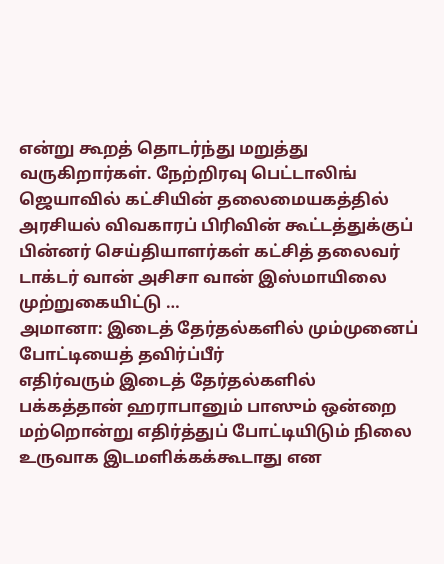என்று கூறத் தொடர்ந்து மறுத்து வருகிறார்கள். நேற்றிரவு பெட்டாலிங் ஜெயாவில் கட்சியின் தலைமையகத்தில் அரசியல் விவகாரப் பிரிவின் கூட்டத்துக்குப் பின்னர் செய்தியாளர்கள் கட்சித் தலைவர் டாக்டர் வான் அசிசா வான் இஸ்மாயிலை முற்றுகையிட்டு …
அமானா: இடைத் தேர்தல்களில் மும்முனைப் போட்டியைத் தவிர்ப்பீர்
எதிர்வரும் இடைத் தேர்தல்களில் பக்கத்தான் ஹராபானும் பாஸும் ஒன்றை மற்றொன்று எதிர்த்துப் போட்டியிடும் நிலை உருவாக இடமளிக்கக்கூடாது என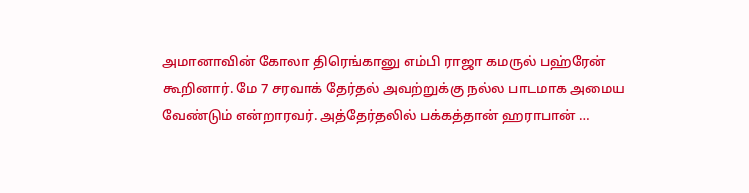அமானாவின் கோலா திரெங்கானு எம்பி ராஜா கமருல் பஹ்ரேன் கூறினார். மே 7 சரவாக் தேர்தல் அவற்றுக்கு நல்ல பாடமாக அமைய வேண்டும் என்றாரவர். அத்தேர்தலில் பக்கத்தான் ஹராபான் …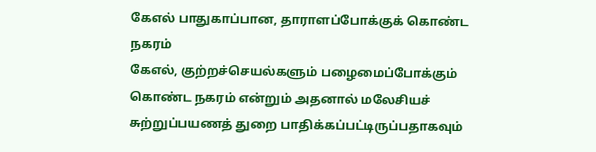கேஎல் பாதுகாப்பான, தாராளப்போக்குக் கொண்ட நகரம்
கேஎல், குற்றச்செயல்களும் பழைமைப்போக்கும் கொண்ட நகரம் என்றும் அதனால் மலேசியச் சுற்றுப்பயணத் துறை பாதிக்கப்பட்டிருப்பதாகவும்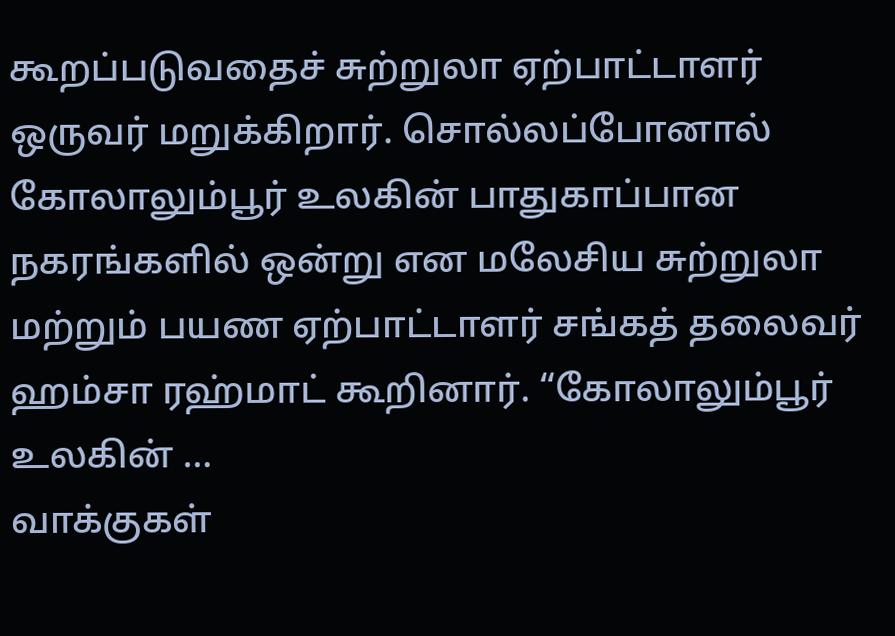கூறப்படுவதைச் சுற்றுலா ஏற்பாட்டாளர் ஒருவர் மறுக்கிறார். சொல்லப்போனால் கோலாலும்பூர் உலகின் பாதுகாப்பான நகரங்களில் ஒன்று என மலேசிய சுற்றுலா மற்றும் பயண ஏற்பாட்டாளர் சங்கத் தலைவர் ஹம்சா ரஹ்மாட் கூறினார். “கோலாலும்பூர் உலகின் …
வாக்குகள்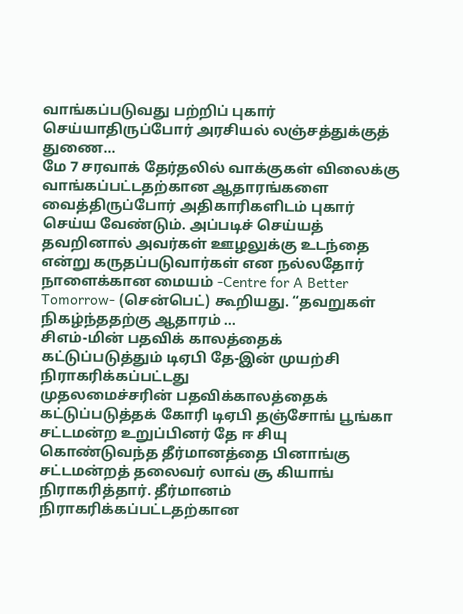வாங்கப்படுவது பற்றிப் புகார் செய்யாதிருப்போர் அரசியல் லஞ்சத்துக்குத் துணை…
மே 7 சரவாக் தேர்தலில் வாக்குகள் விலைக்கு வாங்கப்பட்டதற்கான ஆதாரங்களை வைத்திருப்போர் அதிகாரிகளிடம் புகார் செய்ய வேண்டும். அப்படிச் செய்யத் தவறினால் அவர்கள் ஊழலுக்கு உடந்தை என்று கருதப்படுவார்கள் என நல்லதோர் நாளைக்கான மையம் -Centre for A Better Tomorrow- (சென்பெட்) கூறியது. “தவறுகள் நிகழ்ந்ததற்கு ஆதாரம் …
சிஎம்-மின் பதவிக் காலத்தைக் கட்டுப்படுத்தும் டிஏபி தே-இன் முயற்சி நிராகரிக்கப்பட்டது
முதலமைச்சரின் பதவிக்காலத்தைக் கட்டுப்படுத்தக் கோரி டிஏபி தஞ்சோங் பூங்கா சட்டமன்ற உறுப்பினர் தே ஈ சியு கொண்டுவந்த தீர்மானத்தை பினாங்கு சட்டமன்றத் தலைவர் லாவ் சூ கியாங் நிராகரித்தார். தீர்மானம் நிராகரிக்கப்பட்டதற்கான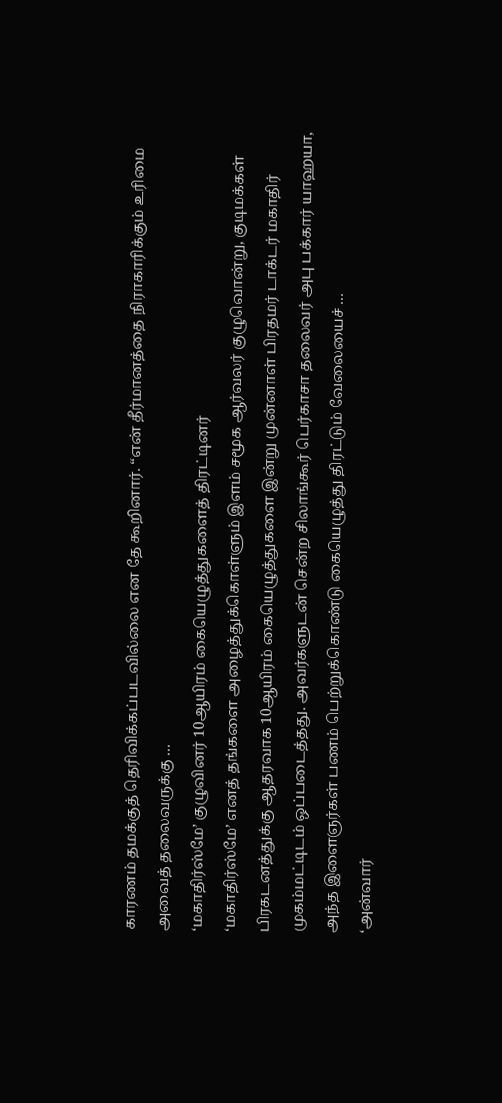காரணம் தமக்குத் தெரிவிக்கப்படவில்லை என தே கூறினார். “என் தீர்மானத்தை நிராகாரிக்கும் உரிமை அவைத் தலைவருக்கு …
‘மகாதிர்ஸ்மே’ குழுவினர் 10ஆயிரம் கையெழுத்துகளைத் திரட்டினர்
‘மகாதிர்ஸ்மே’ எனத் தங்களை அழைத்துக்கொள்ளும் இளம் சமூக ஆர்வலர் குழுவொன்று, குடிமக்கள் பிரகடனத்துக்கு ஆதரவாக 10ஆயிரம் கையெழுத்துகளை இன்று முன்னாள் பிரதமர் டாக்டர் மகாதிர் முகம்மட்டிடம் ஒப்படைத்தது. அவர்களுடன் சென்ற சிலாங்கூர் பெர்காசா தலைவர் அபு பக்கார் யாஹயா, அந்த இளைஞர்கள் பணம் பெற்றுக்கொண்டு கையெழுத்து திரட்டும் வேலையைச் …
‘அன்வார்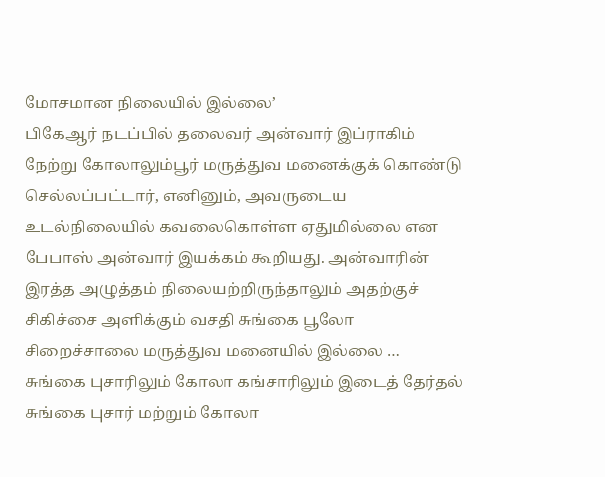மோசமான நிலையில் இல்லை’
பிகேஆர் நடப்பில் தலைவர் அன்வார் இப்ராகிம் நேற்று கோலாலும்பூர் மருத்துவ மனைக்குக் கொண்டு செல்லப்பட்டார், எனினும், அவருடைய உடல்நிலையில் கவலைகொள்ள ஏதுமில்லை என பேபாஸ் அன்வார் இயக்கம் கூறியது. அன்வாரின் இரத்த அழுத்தம் நிலையற்றிருந்தாலும் அதற்குச் சிகிச்சை அளிக்கும் வசதி சுங்கை பூலோ சிறைச்சாலை மருத்துவ மனையில் இல்லை …
சுங்கை புசாரிலும் கோலா கங்சாரிலும் இடைத் தேர்தல்
சுங்கை புசார் மற்றும் கோலா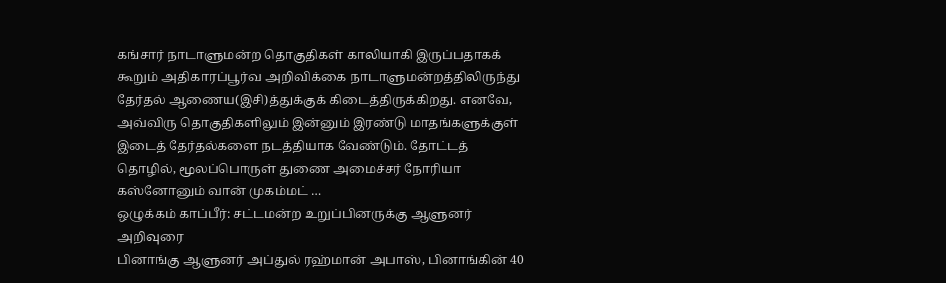கங்சார் நாடாளுமன்ற தொகுதிகள் காலியாகி இருப்பதாகக் கூறும் அதிகாரப்பூர்வ அறிவிக்கை நாடாளுமன்றத்திலிருந்து தேர்தல் ஆணைய(இசி)த்துக்குக் கிடைத்திருக்கிறது. எனவே, அவ்விரு தொகுதிகளிலும் இன்னும் இரண்டு மாதங்களுக்குள் இடைத் தேர்தல்களை நடத்தியாக வேண்டும். தோட்டத் தொழில், மூலப்பொருள் துணை அமைச்சர் நோரியா கஸ்னோனும் வான் முகம்மட் …
ஒழுக்கம் காப்பீர்: சட்டமன்ற உறுப்பினருக்கு ஆளுனர் அறிவுரை
பினாங்கு ஆளுனர் அப்துல் ரஹ்மான் அபாஸ், பினாங்கின் 40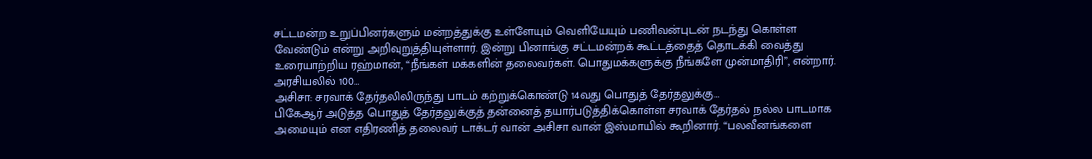சட்டமன்ற உறுப்பினர்களும் மன்றத்துக்கு உள்ளேயும் வெளியேயும் பணிவன்புடன் நடந்து கொள்ள வேண்டும் என்று அறிவுறுத்தியுள்ளார். இன்று பினாங்கு சட்டமன்றக் கூட்டத்தைத் தொடக்கி வைத்து உரையாற்றிய ரஹ்மான், “நீங்கள் மக்களின் தலைவர்கள். பொதுமக்களுக்கு நீங்களே முன்மாதிரி”, என்றார். அரசியலில் 100…
அசிசா: சரவாக் தேர்தலிலிருந்து பாடம் கற்றுக்கொண்டு 14வது பொதுத் தேர்தலுக்கு…
பிகேஆர் அடுத்த பொதுத் தேர்தலுக்குத் தன்னைத் தயார்படுத்திக்கொள்ள சரவாக் தேர்தல் நல்ல பாடமாக அமையும் என எதிரணித் தலைவர் டாக்டர் வான் அசிசா வான் இஸ்மாயில் கூறினார். “பலவீனங்களை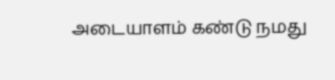அடையாளம் கண்டு நமது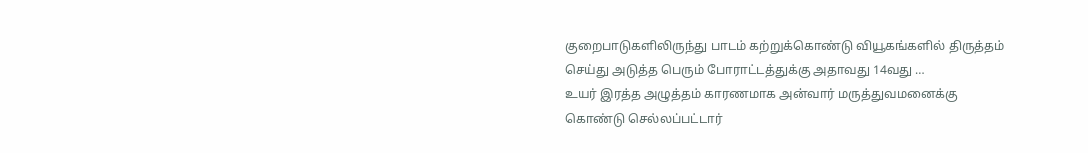குறைபாடுகளிலிருந்து பாடம் கற்றுக்கொண்டு வியூகங்களில் திருத்தம் செய்து அடுத்த பெரும் போராட்டத்துக்கு அதாவது 14வது …
உயர் இரத்த அழுத்தம் காரணமாக அன்வார் மருத்துவமனைக்கு கொண்டு செல்லப்பட்டார்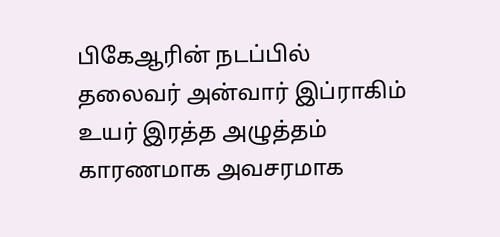பிகேஆரின் நடப்பில் தலைவர் அன்வார் இப்ராகிம் உயர் இரத்த அழுத்தம் காரணமாக அவசரமாக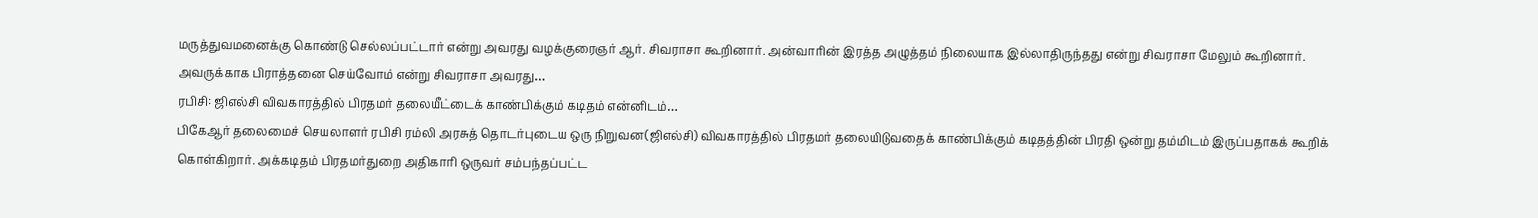மருத்துவமனைக்கு கொண்டு செல்லப்பட்டார் என்று அவரது வழக்குரைஞர் ஆர். சிவராசா கூறினார். அன்வாரின் இரத்த அழுத்தம் நிலையாக இல்லாதிருந்தது என்று சிவராசா மேலும் கூறினார். அவருக்காக பிராத்தனை செய்வோம் என்று சிவராசா அவரது…
ரபிசி: ஜிஎல்சி விவகாரத்தில் பிரதமர் தலையீட்டைக் காண்பிக்கும் கடிதம் என்னிடம்…
பிகேஆர் தலைமைச் செயலாளர் ரபிசி ரம்லி அரசுத் தொடர்புடைய ஒரு நிறுவன(ஜிஎல்சி) விவகாரத்தில் பிரதமர் தலையிடுவதைக் காண்பிக்கும் கடிதத்தின் பிரதி ஒன்று தம்மிடம் இருப்பதாகக் கூறிக் கொள்கிறார். அக்கடிதம் பிரதமர்துறை அதிகாரி ஒருவர் சம்பந்தப்பட்ட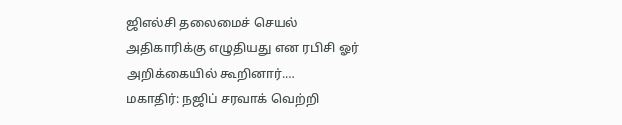ஜிஎல்சி தலைமைச் செயல் அதிகாரிக்கு எழுதியது என ரபிசி ஓர் அறிக்கையில் கூறினார்.…
மகாதிர்: நஜிப் சரவாக் வெற்றி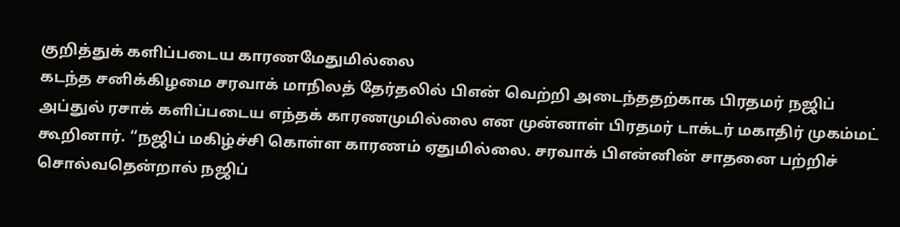குறித்துக் களிப்படைய காரணமேதுமில்லை
கடந்த சனிக்கிழமை சரவாக் மாநிலத் தேர்தலில் பிஎன் வெற்றி அடைந்ததற்காக பிரதமர் நஜிப் அப்துல் ரசாக் களிப்படைய எந்தக் காரணமுமில்லை என முன்னாள் பிரதமர் டாக்டர் மகாதிர் முகம்மட் கூறினார். “நஜிப் மகிழ்ச்சி கொள்ள காரணம் ஏதுமில்லை. சரவாக் பிஎன்னின் சாதனை பற்றிச் சொல்வதென்றால் நஜிப்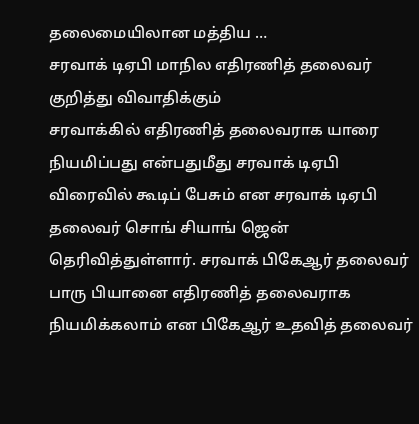தலைமையிலான மத்திய …
சரவாக் டிஏபி மாநில எதிரணித் தலைவர் குறித்து விவாதிக்கும்
சரவாக்கில் எதிரணித் தலைவராக யாரை நியமிப்பது என்பதுமீது சரவாக் டிஏபி விரைவில் கூடிப் பேசும் என சரவாக் டிஏபி தலைவர் சொங் சியாங் ஜென் தெரிவித்துள்ளார். சரவாக் பிகேஆர் தலைவர் பாரு பியானை எதிரணித் தலைவராக நியமிக்கலாம் என பிகேஆர் உதவித் தலைவர்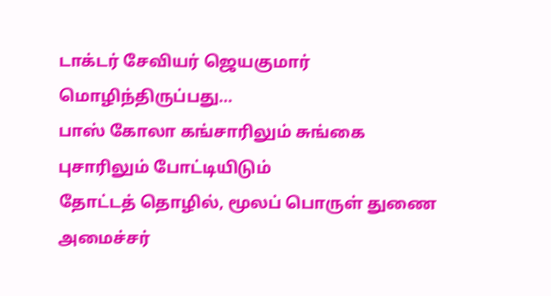டாக்டர் சேவியர் ஜெயகுமார் மொழிந்திருப்பது…
பாஸ் கோலா கங்சாரிலும் சுங்கை புசாரிலும் போட்டியிடும்
தோட்டத் தொழில், மூலப் பொருள் துணை அமைச்சர்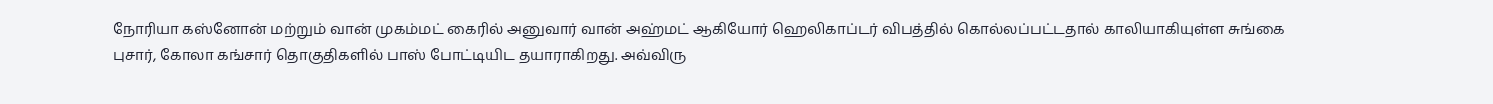நோரியா கஸ்னோன் மற்றும் வான் முகம்மட் கைரில் அனுவார் வான் அஹ்மட் ஆகியோர் ஹெலிகாப்டர் விபத்தில் கொல்லப்பட்டதால் காலியாகியுள்ள சுங்கை புசார், கோலா கங்சார் தொகுதிகளில் பாஸ் போட்டியிட தயாராகிறது. அவ்விரு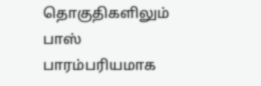தொகுதிகளிலும் பாஸ் பாரம்பரியமாக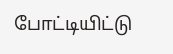போட்டியிட்டு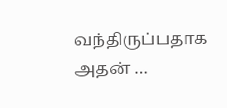வந்திருப்பதாக அதன் …